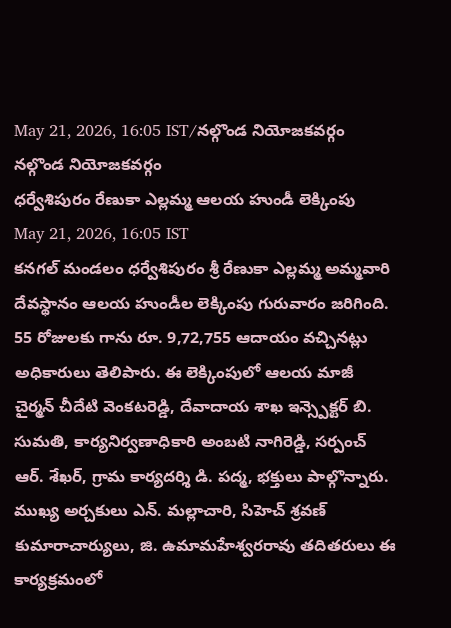May 21, 2026, 16:05 IST/నల్గొండ నియోజకవర్గం
నల్గొండ నియోజకవర్గం
ధర్వేశిపురం రేణుకా ఎల్లమ్మ ఆలయ హుండీ లెక్కింపు
May 21, 2026, 16:05 IST
కనగల్ మండలం ధర్వేశిపురం శ్రీ రేణుకా ఎల్లమ్మ అమ్మవారి దేవస్థానం ఆలయ హుండీల లెక్కింపు గురువారం జరిగింది. 55 రోజులకు గాను రూ. 9,72,755 ఆదాయం వచ్చినట్లు అధికారులు తెలిపారు. ఈ లెక్కింపులో ఆలయ మాజీ చైర్మన్ చీదేటి వెంకటరెడ్డి, దేవాదాయ శాఖ ఇన్స్పెక్టర్ బి. సుమతి, కార్యనిర్వణాధికారి అంబటి నాగిరెడ్డి, సర్పంచ్ ఆర్. శేఖర్, గ్రామ కార్యదర్శి డి. పద్మ, భక్తులు పాల్గొన్నారు. ముఖ్య అర్చకులు ఎన్. మల్లాచారి, సిహెచ్ శ్రవణ్ కుమారాచార్యులు, జి. ఉమామహేశ్వరరావు తదితరులు ఈ కార్యక్రమంలో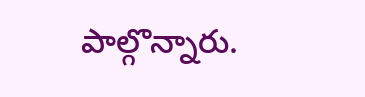పాల్గొన్నారు.